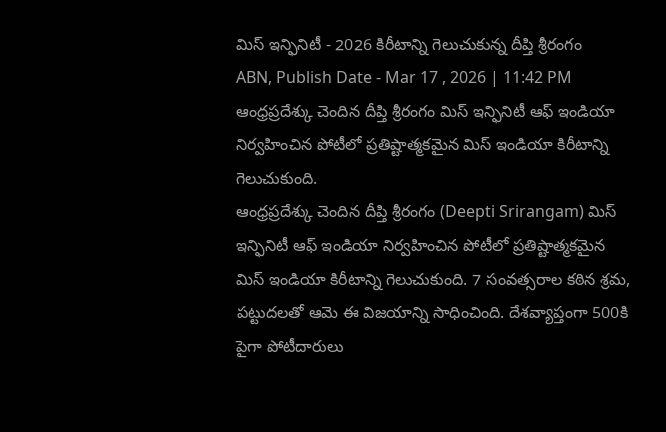మిస్ ఇన్ఫినిటీ - 2026 కిరీటాన్ని గెలుచుకున్న దీప్తి శ్రీరంగం
ABN, Publish Date - Mar 17 , 2026 | 11:42 PM
ఆంధ్రప్రదేశ్కు చెందిన దీప్తి శ్రీరంగం మిస్ ఇన్ఫినిటీ ఆఫ్ ఇండియా నిర్వహించిన పోటీలో ప్రతిష్టాత్మకమైన మిస్ ఇండియా కిరీటాన్ని గెలుచుకుంది.
ఆంధ్రప్రదేశ్కు చెందిన దీప్తి శ్రీరంగం (Deepti Srirangam) మిస్ ఇన్ఫినిటీ ఆఫ్ ఇండియా నిర్వహించిన పోటీలో ప్రతిష్టాత్మకమైన మిస్ ఇండియా కిరీటాన్ని గెలుచుకుంది. 7 సంవత్సరాల కఠిన శ్రమ, పట్టుదలతో ఆమె ఈ విజయాన్ని సాధించింది. దేశవ్యాప్తంగా 500కి పైగా పోటీదారులు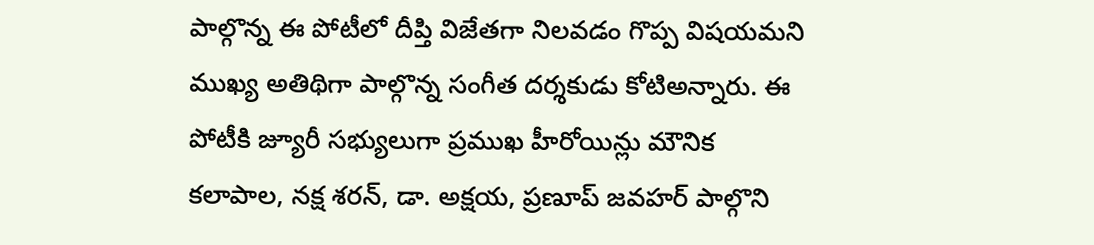పాల్గొన్న ఈ పోటీలో దీప్తి విజేతగా నిలవడం గొప్ప విషయమని ముఖ్య అతిథిగా పాల్గొన్న సంగీత దర్శకుడు కోటిఅన్నారు. ఈ పోటీకి జ్యూరీ సభ్యులుగా ప్రముఖ హీరోయిన్లు మౌనిక కలాపాల, నక్ష శరన్, డా. అక్షయ, ప్రణూప్ జవహర్ పాల్గొని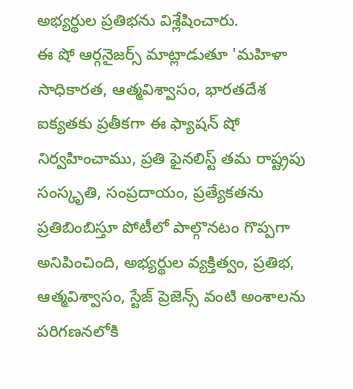అభ్యర్థుల ప్రతిభను విశ్లేషించారు.
ఈ షో ఆర్గనైజర్స్ మాట్లాడుతూ 'మహిళా సాధికారత, ఆత్మవిశ్వాసం, భారతదేశ ఐక్యతకు ప్రతీకగా ఈ ఫ్యాషన్ షో నిర్వహించాము, ప్రతి ఫైనలిస్ట్ తమ రాష్ట్రపు సంస్కృతి, సంప్రదాయం, ప్రత్యేకతను ప్రతిబింబిస్తూ పోటీలో పాల్గొనటం గొప్పగా అనిపించింది, అభ్యర్థుల వ్యక్తిత్వం, ప్రతిభ, ఆత్మవిశ్వాసం, స్టేజ్ ప్రెజెన్స్ వంటి అంశాలను పరిగణనలోకి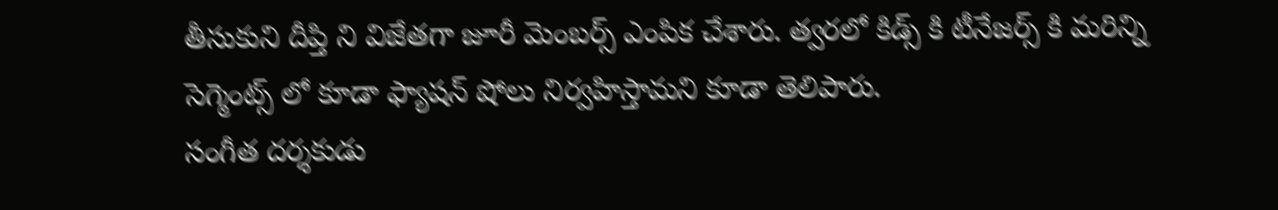తీసుకుని దీప్తి ని విజేతగా జూరీ మెంబర్స్ ఎంపిక చేశారు. త్వరలో కిడ్స్ కి టీనేజర్స్ కి మరిన్ని సెగ్మెంట్స్ లో కూడా ఫ్యాషన్ షోలు నిర్వహిస్తామని కూడా తెలిపారు.
సంగీత దర్శకుడు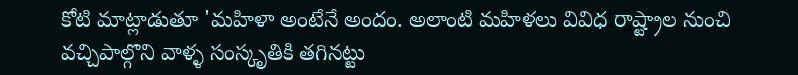కోటి మాట్లాడుతూ 'మహిళా అంటేనే అందం. అలాంటి మహిళలు వివిధ రాష్ట్రాల నుంచి వచ్చిపాల్గొని వాళ్ళ సంస్కృతికి తగినట్టు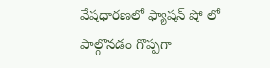వేషధారణలో ఫ్యాషన్ షో లో పాల్గొనడం గొప్పగా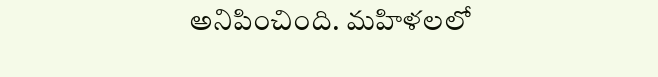అనిపించింది. మహిళలలో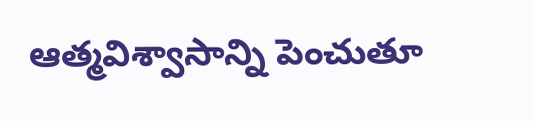ఆత్మవిశ్వాసాన్ని పెంచుతూ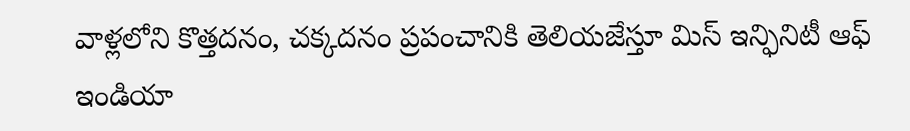వాళ్లలోని కొత్తదనం, చక్కదనం ప్రపంచానికి తెలియజేస్తూ మిస్ ఇన్ఫినిటీ ఆఫ్ ఇండియా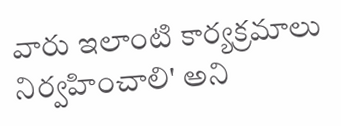వారు ఇలాంటి కార్యక్రమాలు నిర్వహించాలి' అని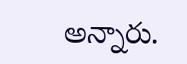అన్నారు.